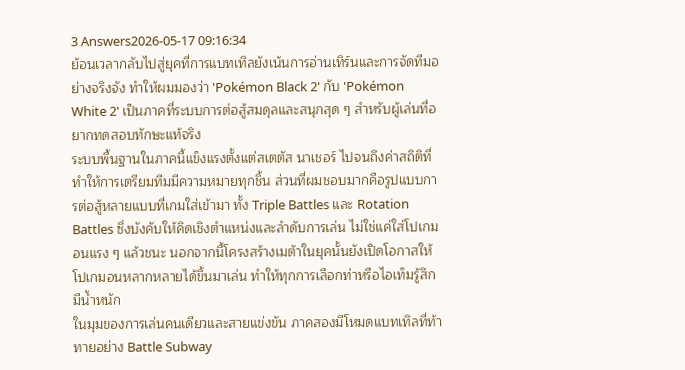3 Answers2026-05-17 09:16:34
ย้อนเวลากลับไปสู่ยุคที่การแบทเทิลยังเน้นการอ่านเทิร์นและการจัดทีมอย่างจริงจัง ทำให้ผมมองว่า 'Pokémon Black 2' กับ 'Pokémon White 2' เป็นภาคที่ระบบการต่อสู้สมดุลและสนุกสุด ๆ สำหรับผู้เล่นที่อยากทดสอบทักษะแท้จริง
ระบบพื้นฐานในภาคนี้แข็งแรงตั้งแต่สเตตัส นาเชอร์ ไปจนถึงค่าสถิติที่ทำให้การเตรียมทีมมีความหมายทุกชิ้น ส่วนที่ผมชอบมากคือรูปแบบการต่อสู้หลายแบบที่เกมใส่เข้ามา ทั้ง Triple Battles และ Rotation Battles ซึ่งบังคับให้คิดเชิงตำแหน่งและลำดับการเล่น ไม่ใช่แค่ใส่โปเกมอนแรง ๆ แล้วชนะ นอกจากนี้โครงสร้างเมต้าในยุคนั้นยังเปิดโอกาสให้โปเกมอนหลากหลายได้ขึ้นมาเล่น ทำให้ทุกการเลือกท่าหรือไอเท็มรู้สึกมีน้ำหนัก
ในมุมของการเล่นคนเดียวและสายแข่งขัน ภาคสองมีโหมดแบทเทิลที่ท้าทายอย่าง Battle Subway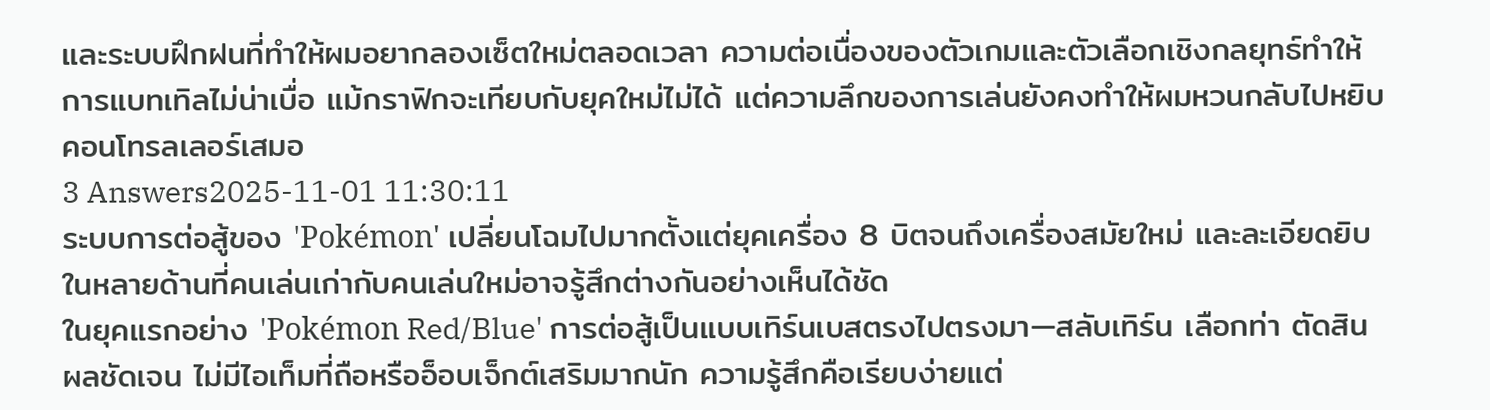และระบบฝึกฝนที่ทำให้ผมอยากลองเซ็ตใหม่ตลอดเวลา ความต่อเนื่องของตัวเกมและตัวเลือกเชิงกลยุทธ์ทำให้การแบทเทิลไม่น่าเบื่อ แม้กราฟิกจะเทียบกับยุคใหม่ไม่ได้ แต่ความลึกของการเล่นยังคงทำให้ผมหวนกลับไปหยิบคอนโทรลเลอร์เสมอ
3 Answers2025-11-01 11:30:11
ระบบการต่อสู้ของ 'Pokémon' เปลี่ยนโฉมไปมากตั้งแต่ยุคเครื่อง 8 บิตจนถึงเครื่องสมัยใหม่ และละเอียดยิบในหลายด้านที่คนเล่นเก่ากับคนเล่นใหม่อาจรู้สึกต่างกันอย่างเห็นได้ชัด
ในยุคแรกอย่าง 'Pokémon Red/Blue' การต่อสู้เป็นแบบเทิร์นเบสตรงไปตรงมา—สลับเทิร์น เลือกท่า ตัดสินผลชัดเจน ไม่มีไอเท็มที่ถือหรืออ็อบเจ็กต์เสริมมากนัก ความรู้สึกคือเรียบง่ายแต่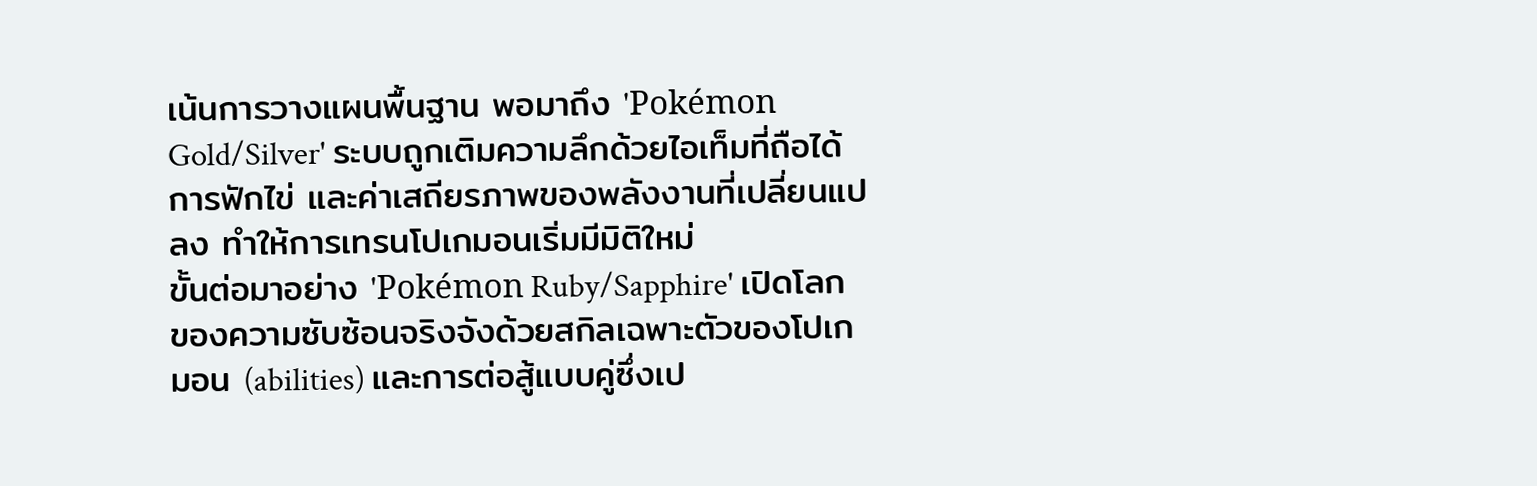เน้นการวางแผนพื้นฐาน พอมาถึง 'Pokémon Gold/Silver' ระบบถูกเติมความลึกด้วยไอเท็มที่ถือได้ การฟักไข่ และค่าเสถียรภาพของพลังงานที่เปลี่ยนแปลง ทำให้การเทรนโปเกมอนเริ่มมีมิติใหม่
ขั้นต่อมาอย่าง 'Pokémon Ruby/Sapphire' เปิดโลกของความซับซ้อนจริงจังด้วยสกิลเฉพาะตัวของโปเกมอน (abilities) และการต่อสู้แบบคู่ซึ่งเป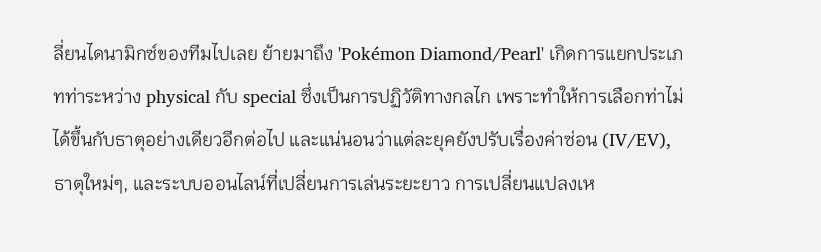ลี่ยนไดนามิกซ์ของทีมไปเลย ย้ายมาถึง 'Pokémon Diamond/Pearl' เกิดการแยกประเภทท่าระหว่าง physical กับ special ซึ่งเป็นการปฏิวัติทางกลไก เพราะทำให้การเลือกท่าไม่ได้ขึ้นกับธาตุอย่างเดียวอีกต่อไป และแน่นอนว่าแต่ละยุคยังปรับเรื่องค่าซ่อน (IV/EV), ธาตุใหม่ๆ, และระบบออนไลน์ที่เปลี่ยนการเล่นระยะยาว การเปลี่ยนแปลงเห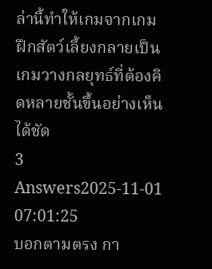ล่านี้ทำให้เกมจากเกมฝึกสัตว์เลี้ยงกลายเป็นเกมวางกลยุทธ์ที่ต้องคิดหลายชั้นขึ้นอย่างเห็นได้ชัด
3 Answers2025-11-01 07:01:25
บอกตามตรง กา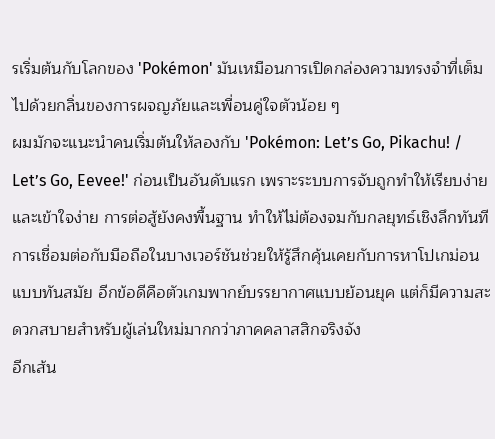รเริ่มต้นกับโลกของ 'Pokémon' มันเหมือนการเปิดกล่องความทรงจำที่เต็มไปด้วยกลิ่นของการผจญภัยและเพื่อนคู่ใจตัวน้อย ๆ
ผมมักจะแนะนำคนเริ่มต้นให้ลองกับ 'Pokémon: Let’s Go, Pikachu! / Let’s Go, Eevee!' ก่อนเป็นอันดับแรก เพราะระบบการจับถูกทำให้เรียบง่ายและเข้าใจง่าย การต่อสู้ยังคงพื้นฐาน ทำให้ไม่ต้องจมกับกลยุทธ์เชิงลึกทันที การเชื่อมต่อกับมือถือในบางเวอร์ชันช่วยให้รู้สึกคุ้นเคยกับการหาโปเกม่อนแบบทันสมัย อีกข้อดีคือตัวเกมพากย์บรรยากาศแบบย้อนยุค แต่ก็มีความสะดวกสบายสำหรับผู้เล่นใหม่มากกว่าภาคคลาสสิกจริงจัง
อีกเส้น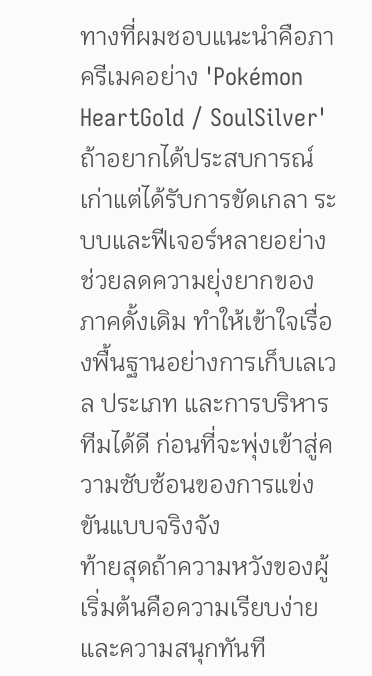ทางที่ผมชอบแนะนำคือภาครีเมคอย่าง 'Pokémon HeartGold / SoulSilver' ถ้าอยากได้ประสบการณ์เก่าแต่ได้รับการขัดเกลา ระบบและฟีเจอร์หลายอย่างช่วยลดความยุ่งยากของภาคดั้งเดิม ทำให้เข้าใจเรื่องพื้นฐานอย่างการเก็บเลเวล ประเภท และการบริหารทีมได้ดี ก่อนที่จะพุ่งเข้าสู่ความซับซ้อนของการแข่งขันแบบจริงจัง
ท้ายสุดถ้าความหวังของผู้เริ่มต้นคือความเรียบง่ายและความสนุกทันที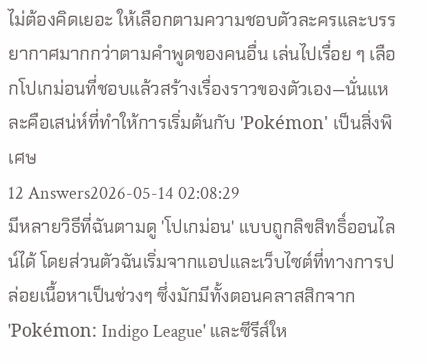ไม่ต้องคิดเยอะ ให้เลือกตามความชอบตัวละครและบรรยากาศมากกว่าตามคำพูดของคนอื่น เล่นไปเรื่อย ๆ เลือกโปเกม่อนที่ชอบแล้วสร้างเรื่องราวของตัวเอง—นั่นแหละคือเสน่ห์ที่ทำให้การเริ่มต้นกับ 'Pokémon' เป็นสิ่งพิเศษ
12 Answers2026-05-14 02:08:29
มีหลายวิธีที่ฉันตามดู 'โปเกม่อน' แบบถูกลิขสิทธิ์ออนไลน์ได้ โดยส่วนตัวฉันเริ่มจากแอปและเว็บไซต์ที่ทางการปล่อยเนื้อหาเป็นช่วงๆ ซึ่งมักมีทั้งตอนคลาสสิกจาก 'Pokémon: Indigo League' และซีรีส์ให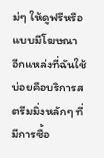ม่ๆ ให้ดูฟรีหรือแบบมีโฆษณา
อีกแหล่งที่ฉันใช้บ่อยคือบริการสตรีมมิ่งหลักๆ ที่มีการซื้อ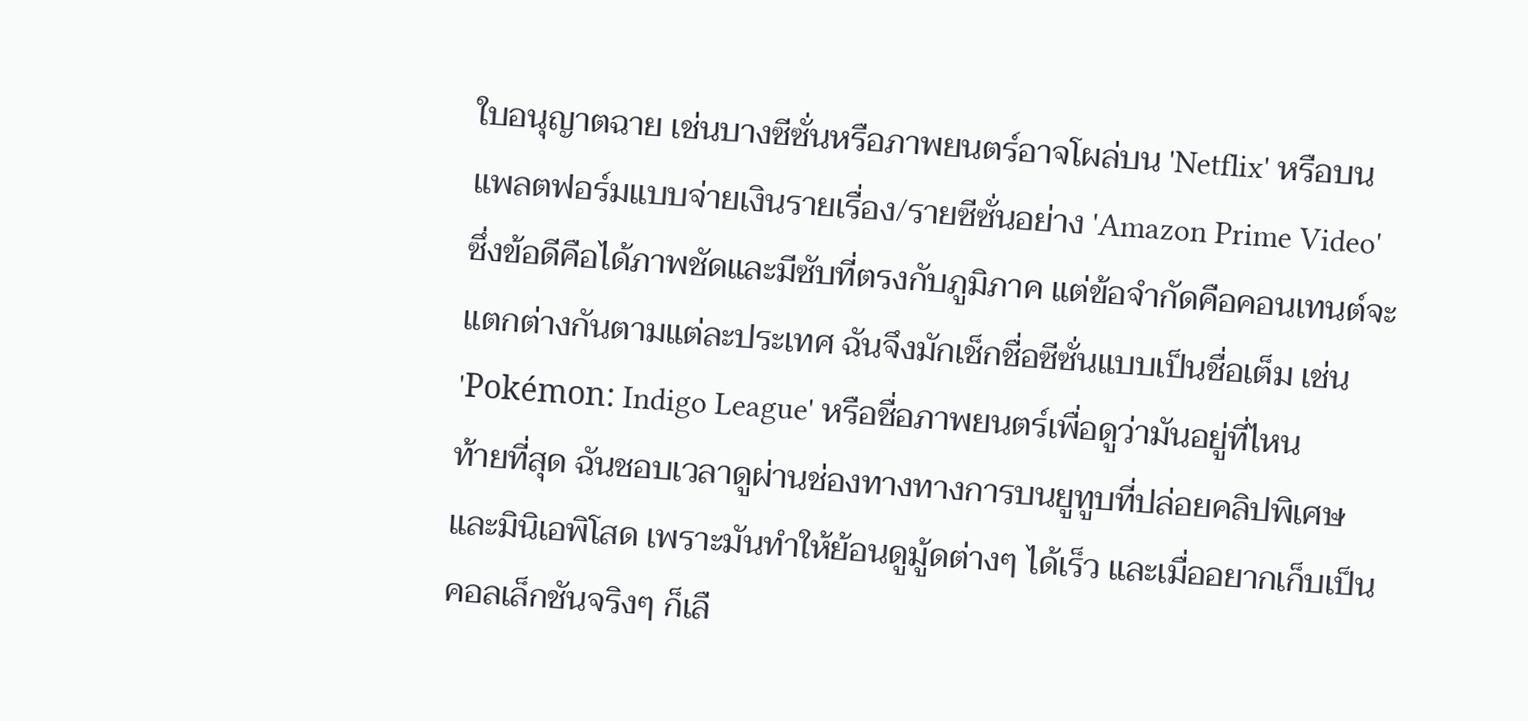ใบอนุญาตฉาย เช่นบางซีซั่นหรือภาพยนตร์อาจโผล่บน 'Netflix' หรือบนแพลตฟอร์มแบบจ่ายเงินรายเรื่อง/รายซีซั่นอย่าง 'Amazon Prime Video' ซึ่งข้อดีคือได้ภาพชัดและมีซับที่ตรงกับภูมิภาค แต่ข้อจำกัดคือคอนเทนต์จะแตกต่างกันตามแต่ละประเทศ ฉันจึงมักเช็กชื่อซีซั่นแบบเป็นชื่อเต็ม เช่น 'Pokémon: Indigo League' หรือชื่อภาพยนตร์เพื่อดูว่ามันอยู่ที่ไหน
ท้ายที่สุด ฉันชอบเวลาดูผ่านช่องทางทางการบนยูทูบที่ปล่อยคลิปพิเศษและมินิเอพิโสด เพราะมันทำให้ย้อนดูมู้ดต่างๆ ได้เร็ว และเมื่ออยากเก็บเป็นคอลเล็กชันจริงๆ ก็เลื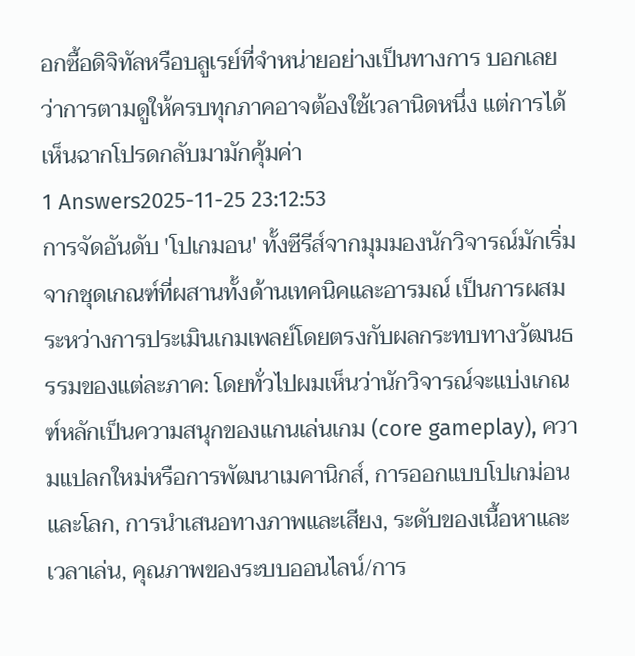อกซื้อดิจิทัลหรือบลูเรย์ที่จำหน่ายอย่างเป็นทางการ บอกเลยว่าการตามดูให้ครบทุกภาคอาจต้องใช้เวลานิดหนึ่ง แต่การได้เห็นฉากโปรดกลับมามักคุ้มค่า
1 Answers2025-11-25 23:12:53
การจัดอันดับ 'โปเกมอน' ทั้งซีรีส์จากมุมมองนักวิจารณ์มักเริ่มจากชุดเกณฑ์ที่ผสานทั้งด้านเทคนิคและอารมณ์ เป็นการผสมระหว่างการประเมินเกมเพลย์โดยตรงกับผลกระทบทางวัฒนธรรมของแต่ละภาค: โดยทั่วไปผมเห็นว่านักวิจารณ์จะแบ่งเกณฑ์หลักเป็นความสนุกของแกนเล่นเกม (core gameplay), ความแปลกใหม่หรือการพัฒนาเมคานิกส์, การออกแบบโปเกม่อนและโลก, การนำเสนอทางภาพและเสียง, ระดับของเนื้อหาและเวลาเล่น, คุณภาพของระบบออนไลน์/การ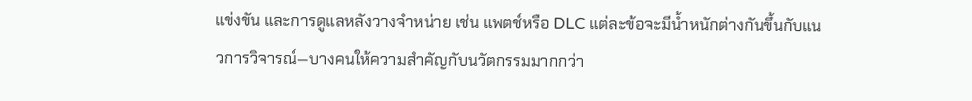แข่งขัน และการดูแลหลังวางจำหน่าย เช่น แพตช์หรือ DLC แต่ละข้อจะมีน้ำหนักต่างกันขึ้นกับแนวการวิจารณ์—บางคนให้ความสำคัญกับนวัตกรรมมากกว่า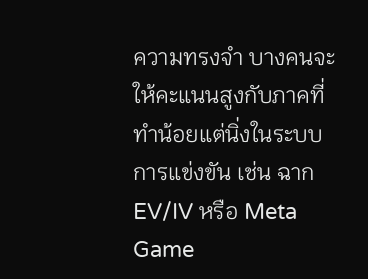ความทรงจำ บางคนจะให้คะแนนสูงกับภาคที่ทำน้อยแต่นิ่งในระบบการแข่งขัน เช่น ฉาก EV/IV หรือ Meta Game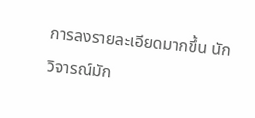การลงรายละเอียดมากขึ้น นักวิจารณ์มัก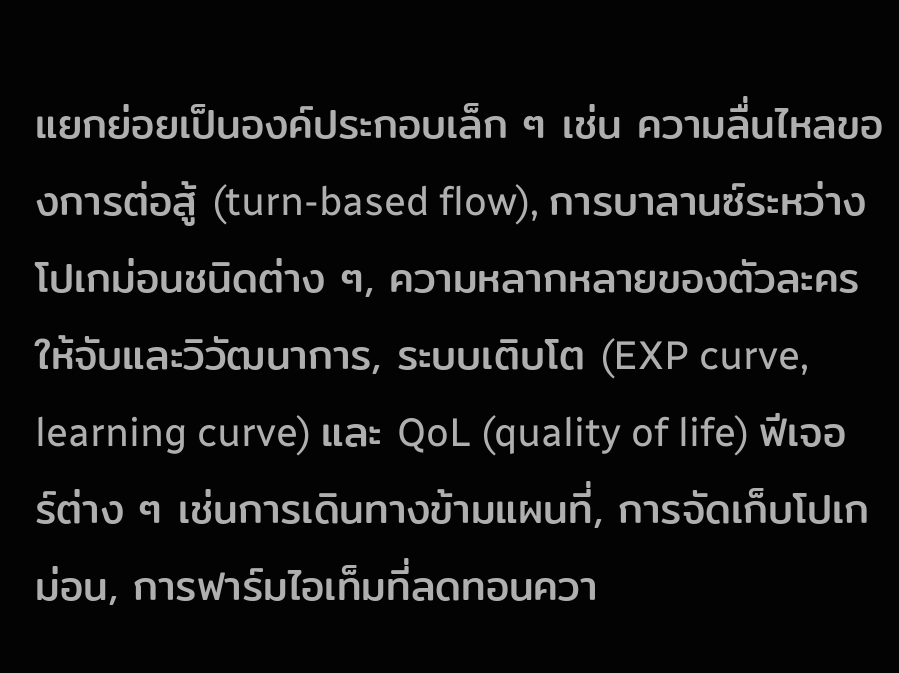แยกย่อยเป็นองค์ประกอบเล็ก ๆ เช่น ความลื่นไหลของการต่อสู้ (turn-based flow), การบาลานซ์ระหว่างโปเกม่อนชนิดต่าง ๆ, ความหลากหลายของตัวละครให้จับและวิวัฒนาการ, ระบบเติบโต (EXP curve, learning curve) และ QoL (quality of life) ฟีเจอร์ต่าง ๆ เช่นการเดินทางข้ามแผนที่, การจัดเก็บโปเกม่อน, การฟาร์มไอเท็มที่ลดทอนควา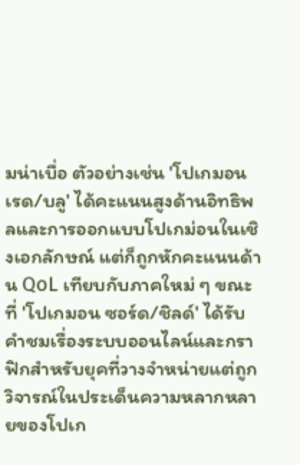มน่าเบื่อ ตัวอย่างเช่น 'โปเกมอน เรด/บลู' ได้คะแนนสูงด้านอิทธิพลและการออกแบบโปเกม่อนในเชิงเอกลักษณ์ แต่ก็ถูกหักคะแนนด้าน QoL เทียบกับภาคใหม่ ๆ ขณะที่ 'โปเกมอน ซอร์ด/ชิลด์' ได้รับคำชมเรื่องระบบออนไลน์และกราฟิกสำหรับยุคที่วางจำหน่ายแต่ถูกวิจารณ์ในประเด็นความหลากหลายของโปเก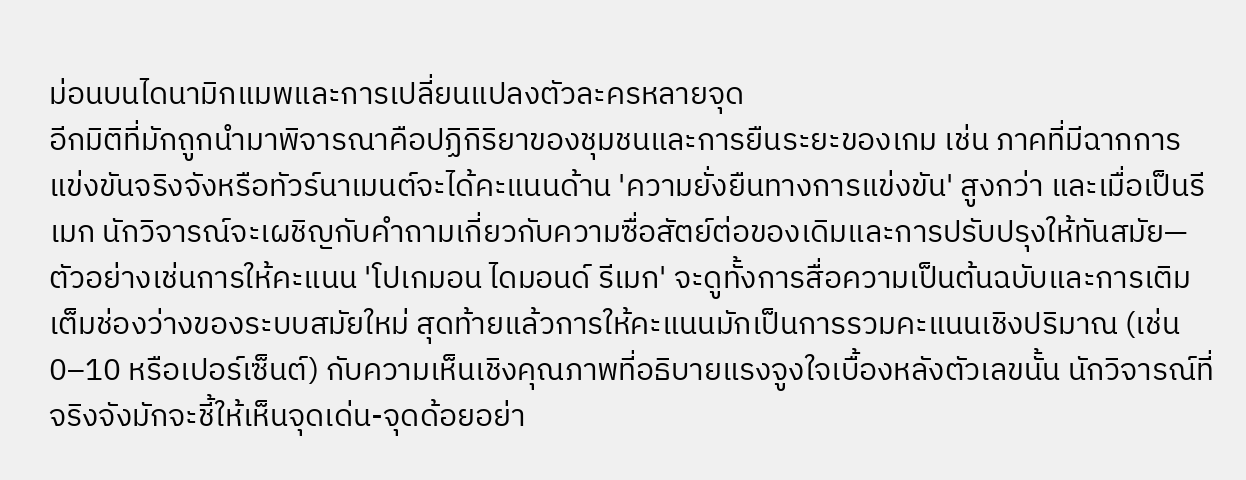ม่อนบนไดนามิกแมพและการเปลี่ยนแปลงตัวละครหลายจุด
อีกมิติที่มักถูกนำมาพิจารณาคือปฏิกิริยาของชุมชนและการยืนระยะของเกม เช่น ภาคที่มีฉากการแข่งขันจริงจังหรือทัวร์นาเมนต์จะได้คะแนนด้าน 'ความยั่งยืนทางการแข่งขัน' สูงกว่า และเมื่อเป็นรีเมก นักวิจารณ์จะเผชิญกับคำถามเกี่ยวกับความซื่อสัตย์ต่อของเดิมและการปรับปรุงให้ทันสมัย—ตัวอย่างเช่นการให้คะแนน 'โปเกมอน ไดมอนด์ รีเมก' จะดูทั้งการสื่อความเป็นต้นฉบับและการเติมเต็มช่องว่างของระบบสมัยใหม่ สุดท้ายแล้วการให้คะแนนมักเป็นการรวมคะแนนเชิงปริมาณ (เช่น 0–10 หรือเปอร์เซ็นต์) กับความเห็นเชิงคุณภาพที่อธิบายแรงจูงใจเบื้องหลังตัวเลขนั้น นักวิจารณ์ที่จริงจังมักจะชี้ให้เห็นจุดเด่น-จุดด้อยอย่า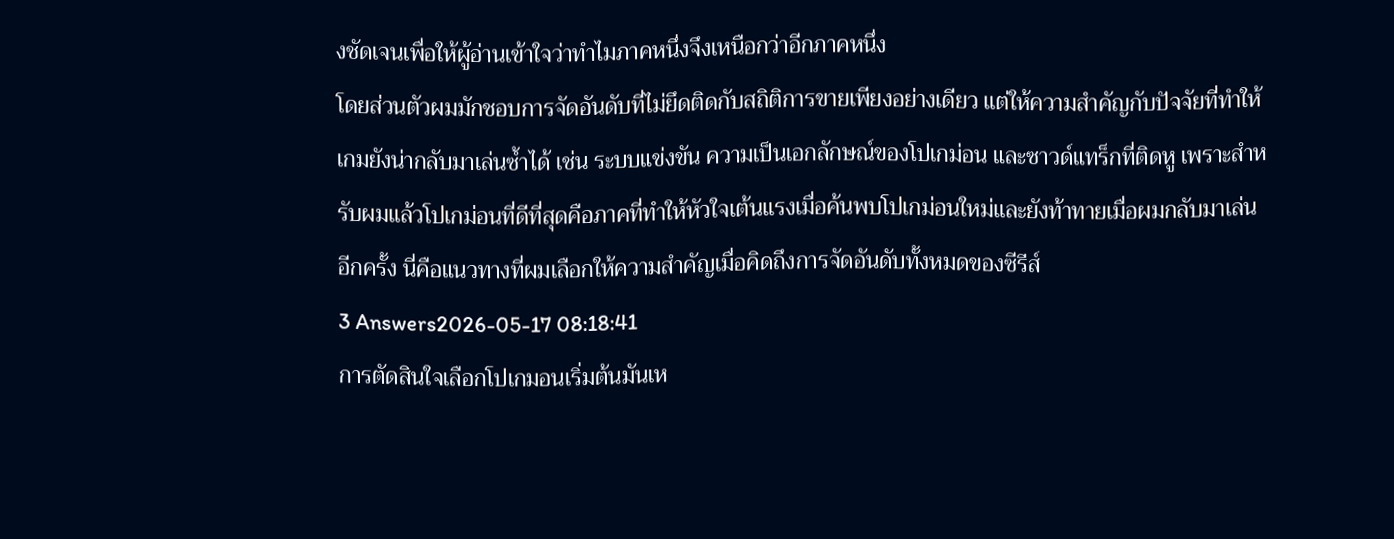งชัดเจนเพื่อให้ผู้อ่านเข้าใจว่าทำไมภาคหนึ่งจึงเหนือกว่าอีกภาคหนึ่ง
โดยส่วนตัวผมมักชอบการจัดอันดับที่ไม่ยึดติดกับสถิติการขายเพียงอย่างเดียว แต่ให้ความสำคัญกับปัจจัยที่ทำให้เกมยังน่ากลับมาเล่นซ้ำได้ เช่น ระบบแข่งขัน ความเป็นเอกลักษณ์ของโปเกม่อน และซาวด์แทร็กที่ติดหู เพราะสำหรับผมแล้วโปเกม่อนที่ดีที่สุดคือภาคที่ทำให้หัวใจเต้นแรงเมื่อค้นพบโปเกม่อนใหม่และยังท้าทายเมื่อผมกลับมาเล่นอีกครั้ง นี่คือแนวทางที่ผมเลือกให้ความสำคัญเมื่อคิดถึงการจัดอันดับทั้งหมดของซีรีส์
3 Answers2026-05-17 08:18:41
การตัดสินใจเลือกโปเกมอนเริ่มต้นมันเห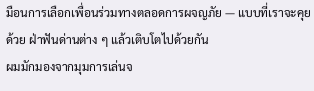มือนการเลือกเพื่อนร่วมทางตลอดการผจญภัย — แบบที่เราจะคุยด้วย ฝ่าฟันด่านต่าง ๆ แล้วเติบโตไปด้วยกัน
ผมมักมองจากมุมการเล่นจ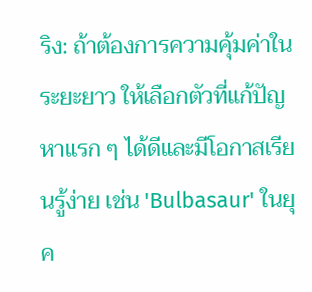ริง: ถ้าต้องการความคุ้มค่าในระยะยาว ให้เลือกตัวที่แก้ปัญหาแรก ๆ ได้ดีและมีโอกาสเรียนรู้ง่าย เช่น 'Bulbasaur' ในยุค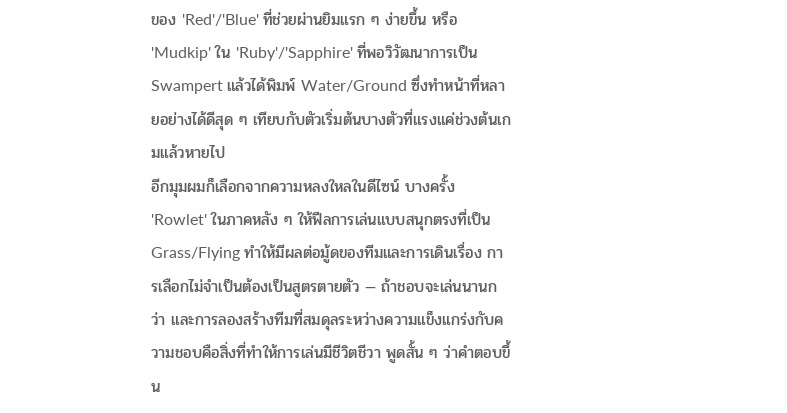ของ 'Red'/'Blue' ที่ช่วยผ่านยิมแรก ๆ ง่ายขึ้น หรือ 'Mudkip' ใน 'Ruby'/'Sapphire' ที่พอวิวัฒนาการเป็น Swampert แล้วได้พิมพ์ Water/Ground ซึ่งทำหน้าที่หลายอย่างได้ดีสุด ๆ เทียบกับตัวเริ่มต้นบางตัวที่แรงแค่ช่วงต้นเกมแล้วหายไป
อีกมุมผมก็เลือกจากความหลงใหลในดีไซน์ บางครั้ง 'Rowlet' ในภาคหลัง ๆ ให้ฟีลการเล่นแบบสนุกตรงที่เป็น Grass/Flying ทำให้มีผลต่อมู้ดของทีมและการเดินเรื่อง การเลือกไม่จำเป็นต้องเป็นสูตรตายตัว — ถ้าชอบจะเล่นนานกว่า และการลองสร้างทีมที่สมดุลระหว่างความแข็งแกร่งกับความชอบคือสิ่งที่ทำให้การเล่นมีชีวิตชีวา พูดสั้น ๆ ว่าคำตอบขึ้น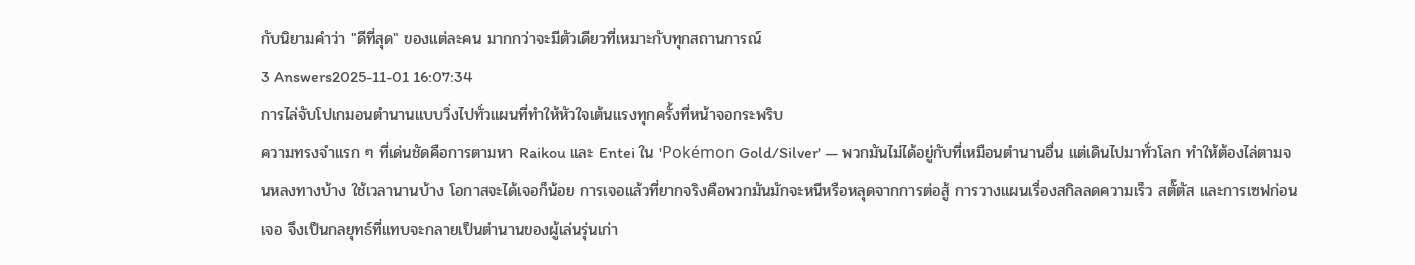กับนิยามคำว่า "ดีที่สุด" ของแต่ละคน มากกว่าจะมีตัวเดียวที่เหมาะกับทุกสถานการณ์
3 Answers2025-11-01 16:07:34
การไล่จับโปเกมอนตำนานแบบวิ่งไปทั่วแผนที่ทำให้หัวใจเต้นแรงทุกครั้งที่หน้าจอกระพริบ
ความทรงจำแรก ๆ ที่เด่นชัดคือการตามหา Raikou และ Entei ใน 'Pokémon Gold/Silver' — พวกมันไม่ได้อยู่กับที่เหมือนตำนานอื่น แต่เดินไปมาทั่วโลก ทำให้ต้องไล่ตามจนหลงทางบ้าง ใช้เวลานานบ้าง โอกาสจะได้เจอก็น้อย การเจอแล้วที่ยากจริงคือพวกมันมักจะหนีหรือหลุดจากการต่อสู้ การวางแผนเรื่องสกิลลดความเร็ว สตั๊ตัส และการเซฟก่อนเจอ จึงเป็นกลยุทธ์ที่แทบจะกลายเป็นตำนานของผู้เล่นรุ่นเก่า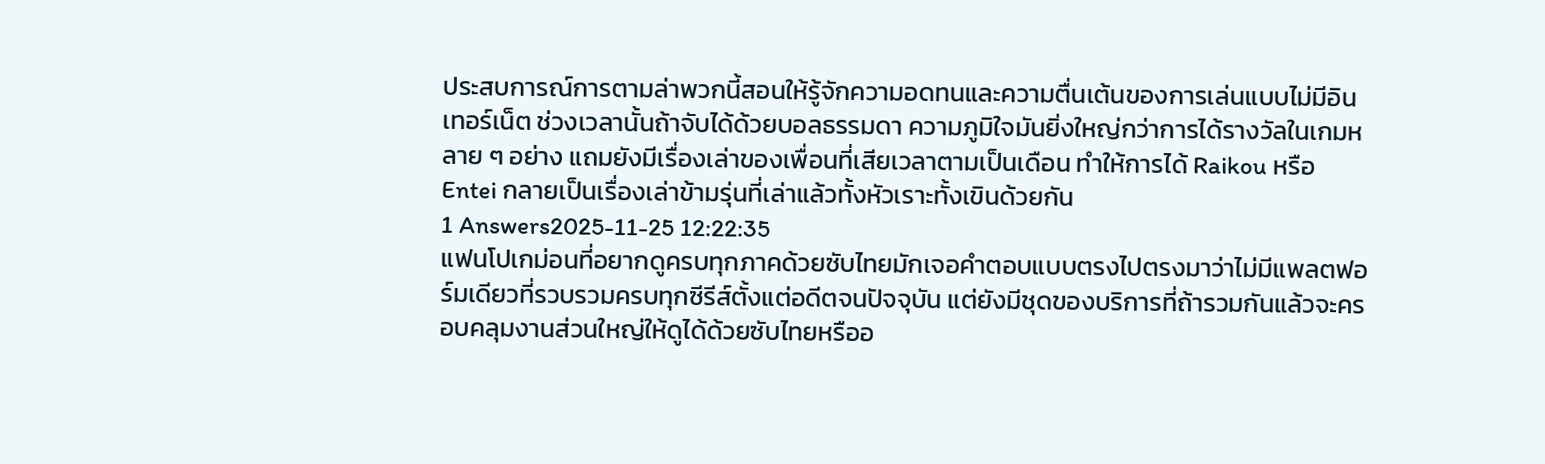ประสบการณ์การตามล่าพวกนี้สอนให้รู้จักความอดทนและความตื่นเต้นของการเล่นแบบไม่มีอินเทอร์เน็ต ช่วงเวลานั้นถ้าจับได้ด้วยบอลธรรมดา ความภูมิใจมันยิ่งใหญ่กว่าการได้รางวัลในเกมหลาย ๆ อย่าง แถมยังมีเรื่องเล่าของเพื่อนที่เสียเวลาตามเป็นเดือน ทำให้การได้ Raikou หรือ Entei กลายเป็นเรื่องเล่าข้ามรุ่นที่เล่าแล้วทั้งหัวเราะทั้งเขินด้วยกัน
1 Answers2025-11-25 12:22:35
แฟนโปเกม่อนที่อยากดูครบทุกภาคด้วยซับไทยมักเจอคำตอบแบบตรงไปตรงมาว่าไม่มีแพลตฟอร์มเดียวที่รวบรวมครบทุกซีรีส์ตั้งแต่อดีตจนปัจจุบัน แต่ยังมีชุดของบริการที่ถ้ารวมกันแล้วจะครอบคลุมงานส่วนใหญ่ให้ดูได้ด้วยซับไทยหรืออ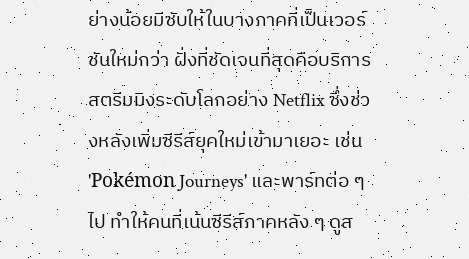ย่างน้อยมีซับให้ในบางภาคที่เป็นเวอร์ชันใหม่กว่า ฝั่งที่ชัดเจนที่สุดคือบริการสตรีมมิงระดับโลกอย่าง Netflix ซึ่งช่วงหลังเพิ่มซีรีส์ยุคใหม่เข้ามาเยอะ เช่น 'Pokémon Journeys' และพาร์ทต่อ ๆ ไป ทำให้คนที่เน้นซีรีส์ภาคหลัง ๆ ดูส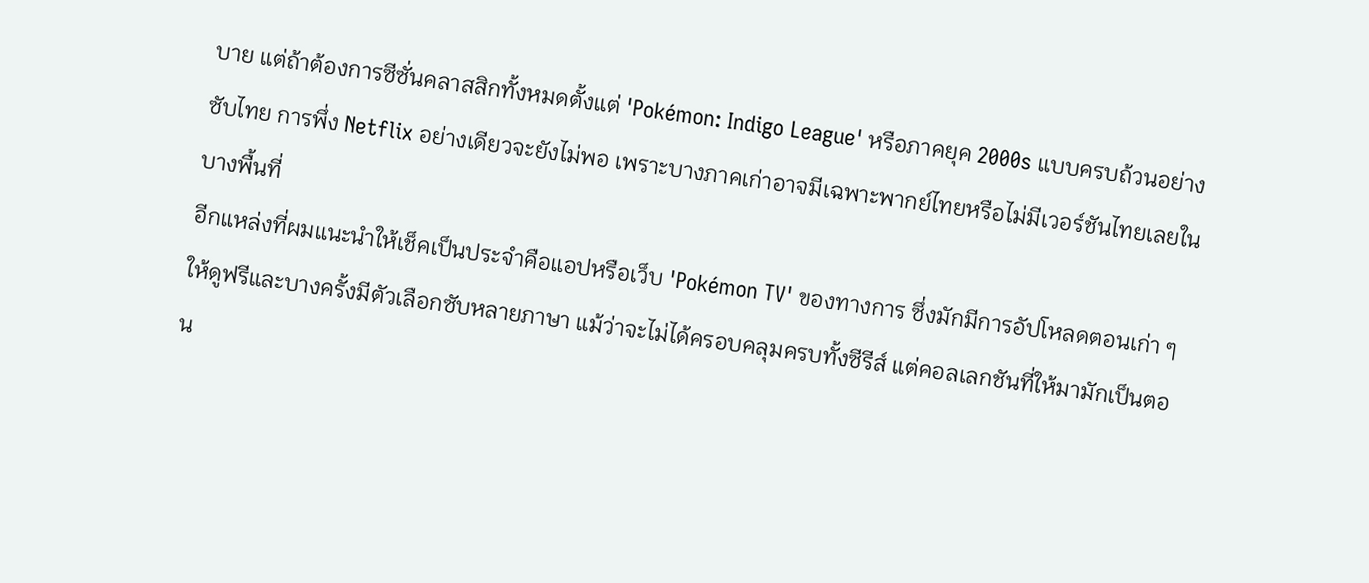บาย แต่ถ้าต้องการซีซั่นคลาสสิกทั้งหมดตั้งแต่ 'Pokémon: Indigo League' หรือภาคยุค 2000s แบบครบถ้วนอย่างซับไทย การพึ่ง Netflix อย่างเดียวจะยังไม่พอ เพราะบางภาคเก่าอาจมีเฉพาะพากย์ไทยหรือไม่มีเวอร์ชันไทยเลยในบางพื้นที่
อีกแหล่งที่ผมแนะนำให้เช็คเป็นประจำคือแอปหรือเว็บ 'Pokémon TV' ของทางการ ซึ่งมักมีการอัปโหลดตอนเก่า ๆ ให้ดูฟรีและบางครั้งมีตัวเลือกซับหลายภาษา แม้ว่าจะไม่ได้ครอบคลุมครบทั้งซีรีส์ แต่คอลเลกชันที่ให้มามักเป็นตอน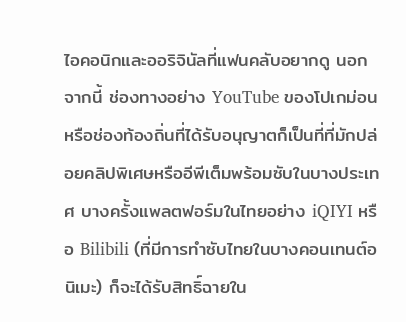ไอคอนิกและออริจินัลที่แฟนคลับอยากดู นอกจากนี้ ช่องทางอย่าง YouTube ของโปเกม่อนหรือช่องท้องถิ่นที่ได้รับอนุญาตก็เป็นที่ที่มักปล่อยคลิปพิเศษหรืออีพีเต็มพร้อมซับในบางประเทศ บางครั้งแพลตฟอร์มในไทยอย่าง iQIYI หรือ Bilibili (ที่มีการทำซับไทยในบางคอนเทนต์อนิเมะ) ก็จะได้รับสิทธิ์ฉายใน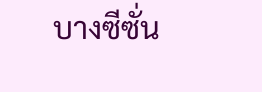บางซีซั่น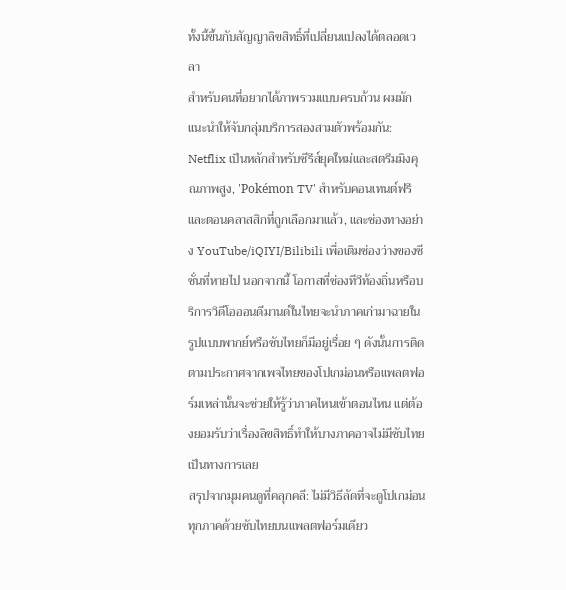ทั้งนี้ขึ้นกับสัญญาลิขสิทธิ์ที่เปลี่ยนแปลงได้ตลอดเวลา
สำหรับคนที่อยากได้ภาพรวมแบบครบถ้วน ผมมักแนะนำให้จับกลุ่มบริการสองสามตัวพร้อมกัน: Netflix เป็นหลักสำหรับซีรีส์ยุคใหม่และสตรีมมิงคุณภาพสูง, 'Pokémon TV' สำหรับคอนเทนต์ฟรีและตอนคลาสสิกที่ถูกเลือกมาแล้ว, และช่องทางอย่าง YouTube/iQIYI/Bilibili เพื่อเติมช่องว่างของซีซั่นที่หายไป นอกจากนี้ โอกาสที่ช่องทีวีท้องถิ่นหรือบริการวิดีโอออนดีมานด์ในไทยจะนำภาคเก่ามาฉายในรูปแบบพากย์หรือซับไทยก็มีอยู่เรื่อย ๆ ดังนั้นการติดตามประกาศจากเพจไทยของโปเกม่อนหรือแพลตฟอร์มเหล่านั้นจะช่วยให้รู้ว่าภาคไหนเข้าตอนไหน แต่ต้องยอมรับว่าเรื่องลิขสิทธิ์ทำให้บางภาคอาจไม่มีซับไทยเป็นทางการเลย
สรุปจากมุมคนดูที่คลุกคลี: ไม่มีวิธีลัดที่จะดูโปเกม่อนทุกภาคด้วยซับไทยบนแพลตฟอร์มเดียว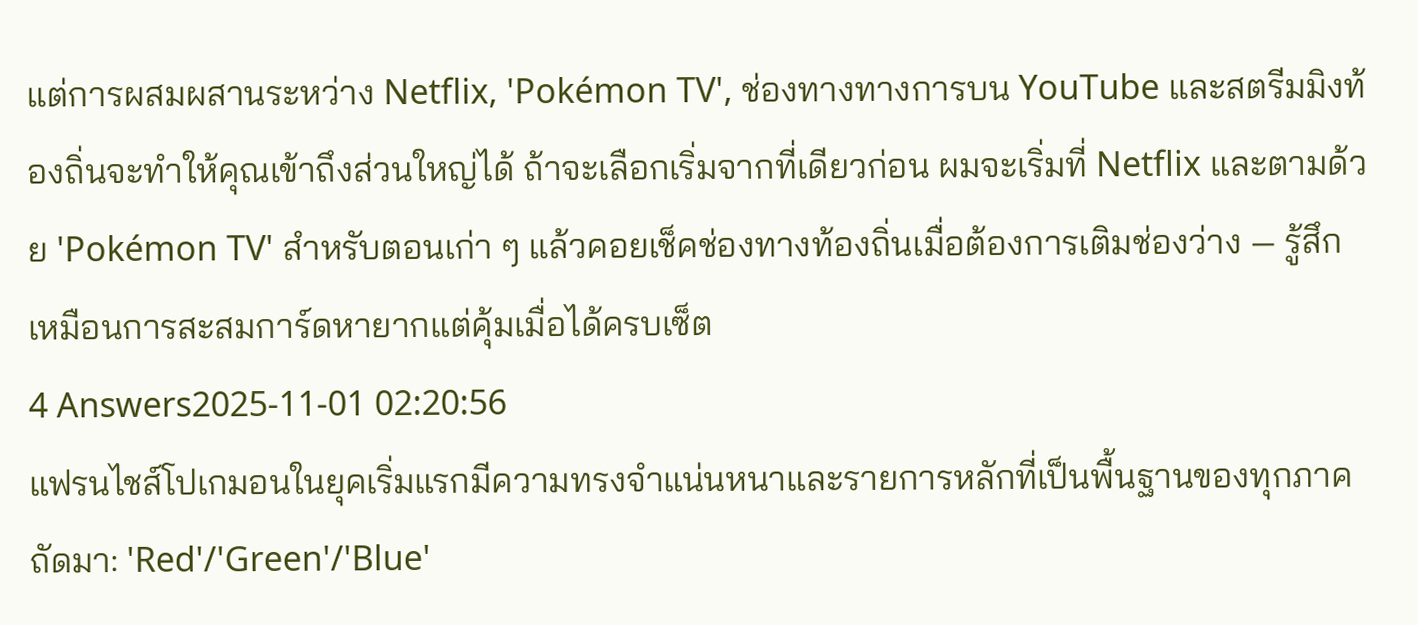แต่การผสมผสานระหว่าง Netflix, 'Pokémon TV', ช่องทางทางการบน YouTube และสตรีมมิงท้องถิ่นจะทำให้คุณเข้าถึงส่วนใหญ่ได้ ถ้าจะเลือกเริ่มจากที่เดียวก่อน ผมจะเริ่มที่ Netflix และตามด้วย 'Pokémon TV' สำหรับตอนเก่า ๆ แล้วคอยเช็คช่องทางท้องถิ่นเมื่อต้องการเติมช่องว่าง — รู้สึกเหมือนการสะสมการ์ดหายากแต่คุ้มเมื่อได้ครบเซ็ต
4 Answers2025-11-01 02:20:56
แฟรนไชส์โปเกมอนในยุคเริ่มแรกมีความทรงจำแน่นหนาและรายการหลักที่เป็นพื้นฐานของทุกภาคถัดมา: 'Red'/'Green'/'Blue'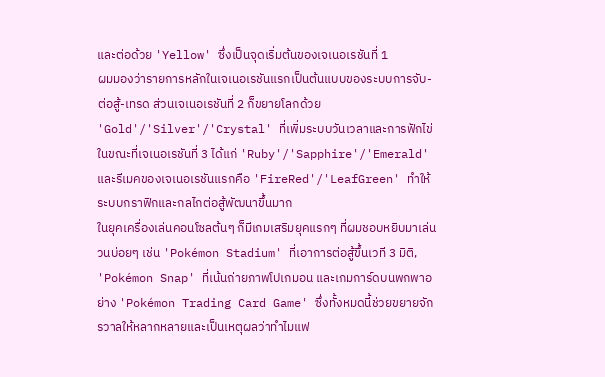และต่อด้วย 'Yellow' ซึ่งเป็นจุดเริ่มต้นของเจเนอเรชันที่ 1
ผมมองว่ารายการหลักในเจเนอเรชันแรกเป็นต้นแบบของระบบการจับ-ต่อสู้-เทรด ส่วนเจเนอเรชันที่ 2 ก็ขยายโลกด้วย 'Gold'/'Silver'/'Crystal' ที่เพิ่มระบบวันเวลาและการฟักไข่ ในขณะที่เจเนอเรชันที่ 3 ได้แก่ 'Ruby'/'Sapphire'/'Emerald' และรีเมคของเจเนอเรชันแรกคือ 'FireRed'/'LeafGreen' ทำให้ระบบกราฟิกและกลไกต่อสู้พัฒนาขึ้นมาก
ในยุคเครื่องเล่นคอนโซลต้นๆ ก็มีเกมเสริมยุคแรกๆ ที่ผมชอบหยิบมาเล่นวนบ่อยๆ เช่น 'Pokémon Stadium' ที่เอาการต่อสู้ขึ้นเวที 3 มิติ, 'Pokémon Snap' ที่เน้นถ่ายภาพโปเกมอน และเกมการ์ดบนพกพาอย่าง 'Pokémon Trading Card Game' ซึ่งทั้งหมดนี้ช่วยขยายจักรวาลให้หลากหลายและเป็นเหตุผลว่าทำไมแฟ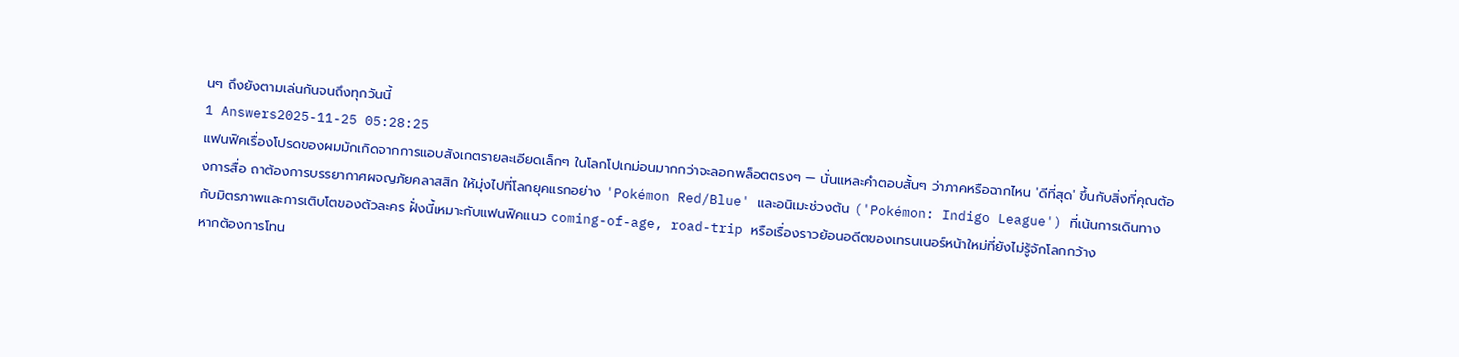นๆ ถึงยังตามเล่นกันจนถึงทุกวันนี้
1 Answers2025-11-25 05:28:25
แฟนฟิคเรื่องโปรดของผมมักเกิดจากการแอบสังเกตรายละเอียดเล็กๆ ในโลกโปเกม่อนมากกว่าจะลอกพล็อตตรงๆ — นั่นแหละคำตอบสั้นๆ ว่าภาคหรือฉากไหน 'ดีที่สุด' ขึ้นกับสิ่งที่คุณต้องการสื่อ ถาต้องการบรรยากาศผจญภัยคลาสสิก ให้มุ่งไปที่โลกยุคแรกอย่าง 'Pokémon Red/Blue' และอนิเมะช่วงต้น ('Pokémon: Indigo League') ที่เน้นการเดินทางกับมิตรภาพและการเติบโตของตัวละคร ฝั่งนี้เหมาะกับแฟนฟิคแนว coming-of-age, road-trip หรือเรื่องราวย้อนอดีตของเทรนเนอร์หน้าใหม่ที่ยังไม่รู้จักโลกกว้าง
หากต้องการโทน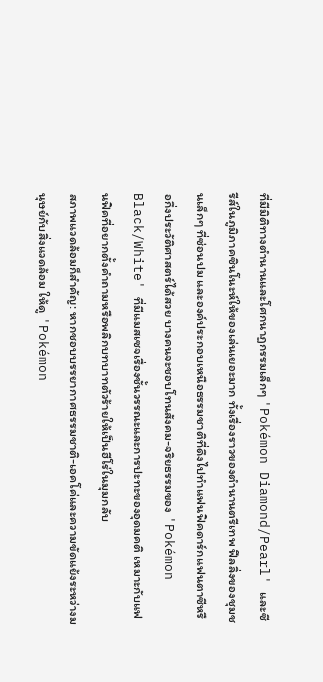ที่มีมิติทางตำนานและโศกนาฏกรรมเล็กๆ 'Pokémon Diamond/Pearl' และซีรีส์ในภูมิภาคซินโนะห์ให้ของเล่นเยอะมาก ทั้งเรื่องราวของตำนานตรีเทพ ฟีลลิ่งของชุมชนเล็กๆ ที่ซ่อนปม และองค์ประกอบเหนือธรรมชาติที่ดึงไปทำแฟนฟิคดาร์กแฟนตาซีหรือกึ่งประวัติศาสตร์ได้สวย บางคนจะชอบโทนสังคม-จริยธรรมของ 'Pokémon Black/White' ที่มีแมสเซจเรื่องชั้นวรรณะและการปะทะของอุดมคติ เหมาะกับแฟนฟิคที่อยากตั้งคำถามหรือพลิกบทบาทตัวร้ายให้เป็นฮีโร่ในมุมกลับ
สภาพแวดล้อมก็สำคัญ: หากชอบบรรยากาศธรรมชาติ-เอคโค่และความขัดแย้งระหว่างมนุษย์กับสิ่งแวดล้อม ให้ดู 'Pokémon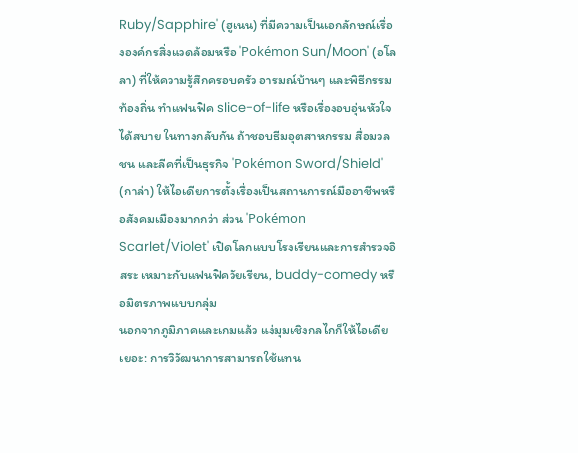Ruby/Sapphire' (ฮูเนน) ที่มีความเป็นเอกลักษณ์เรื่ององค์กรสิ่งแวดล้อมหรือ 'Pokémon Sun/Moon' (อโลลา) ที่ให้ความรู้สึกครอบครัว อารมณ์บ้านๆ และพิธีกรรมท้องถิ่น ทำแฟนฟิค slice-of-life หรือเรื่องอบอุ่นหัวใจได้สบาย ในทางกลับกัน ถ้าชอบธีมอุตสาหกรรม สื่อมวลชน และลีคที่เป็นธุรกิจ 'Pokémon Sword/Shield' (กาล่า) ให้ไอเดียการตั้งเรื่องเป็นสถานการณ์มืออาชีพหรือสังคมเมืองมากกว่า ส่วน 'Pokémon Scarlet/Violet' เปิดโลกแบบโรงเรียนและการสำรวจอิสระ เหมาะกับแฟนฟิควัยเรียน, buddy-comedy หรือมิตรภาพแบบกลุ่ม
นอกจากภูมิภาคและเกมแล้ว แง่มุมเชิงกลไกก็ให้ไอเดียเยอะ: การวิวัฒนาการสามารถใช้แทน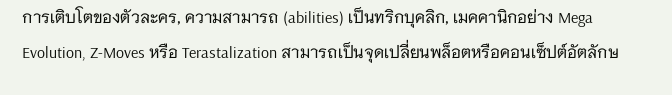การเติบโตของตัวละคร, ความสามารถ (abilities) เป็นทริกบุคลิก, เมคคานิกอย่าง Mega Evolution, Z-Moves หรือ Terastalization สามารถเป็นจุดเปลี่ยนพล็อตหรือคอนเซ็ปต์อัตลักษ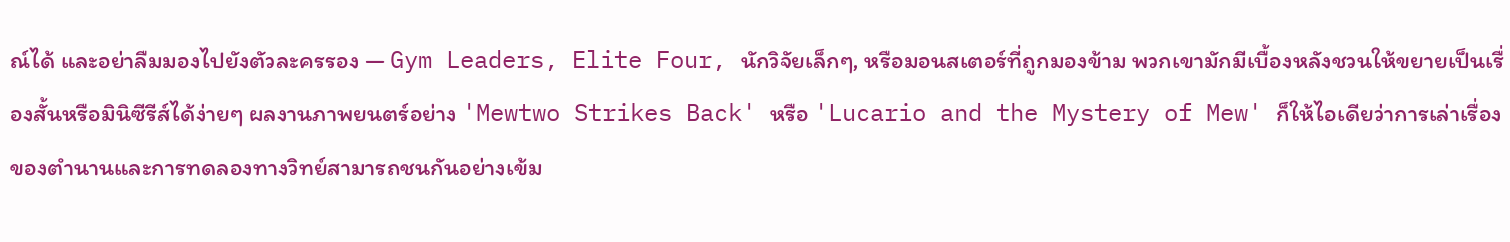ณ์ได้ และอย่าลืมมองไปยังตัวละครรอง — Gym Leaders, Elite Four, นักวิจัยเล็กๆ, หรือมอนสเตอร์ที่ถูกมองข้าม พวกเขามักมีเบื้องหลังชวนให้ขยายเป็นเรื่องสั้นหรือมินิซีรีส์ได้ง่ายๆ ผลงานภาพยนตร์อย่าง 'Mewtwo Strikes Back' หรือ 'Lucario and the Mystery of Mew' ก็ให้ไอเดียว่าการเล่าเรื่องของตำนานและการทดลองทางวิทย์สามารถชนกันอย่างเข้ม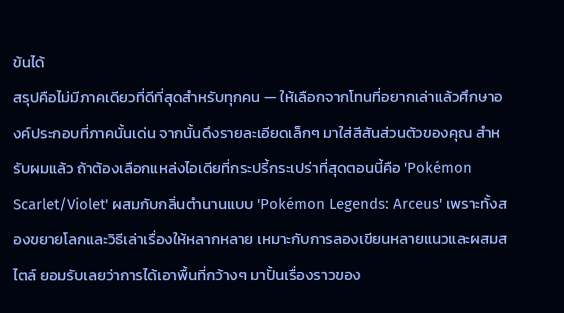ข้นได้
สรุปคือไม่มีภาคเดียวที่ดีที่สุดสำหรับทุกคน — ให้เลือกจากโทนที่อยากเล่าแล้วศึกษาองค์ประกอบที่ภาคนั้นเด่น จากนั้นดึงรายละเอียดเล็กๆ มาใส่สีสันส่วนตัวของคุณ สำหรับผมแล้ว ถ้าต้องเลือกแหล่งไอเดียที่กระปรี้กระเปร่าที่สุดตอนนี้คือ 'Pokémon Scarlet/Violet' ผสมกับกลิ่นตำนานแบบ 'Pokémon Legends: Arceus' เพราะทั้งสองขยายโลกและวิธีเล่าเรื่องให้หลากหลาย เหมาะกับการลองเขียนหลายแนวและผสมสไตล์ ยอมรับเลยว่าการได้เอาพื้นที่กว้างๆ มาปั้นเรื่องราวของ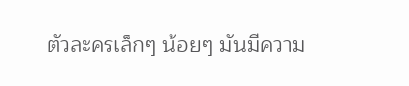ตัวละครเล็กๆ น้อยๆ มันมีความ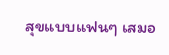สุขแบบแฟนๆ เสมอ